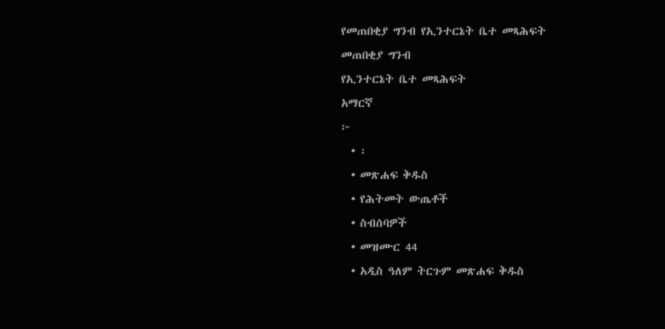የመጠበቂያ ግንብ የኢንተርኔት ቤተ መጻሕፍት
መጠበቂያ ግንብ
የኢንተርኔት ቤተ መጻሕፍት
አማርኛ
፦
  • ፡
  • መጽሐፍ ቅዱስ
  • የሕትመት ውጤቶች
  • ስብሰባዎች
  • መዝሙር 44
  • አዲስ ዓለም ትርጉም መጽሐፍ ቅዱስ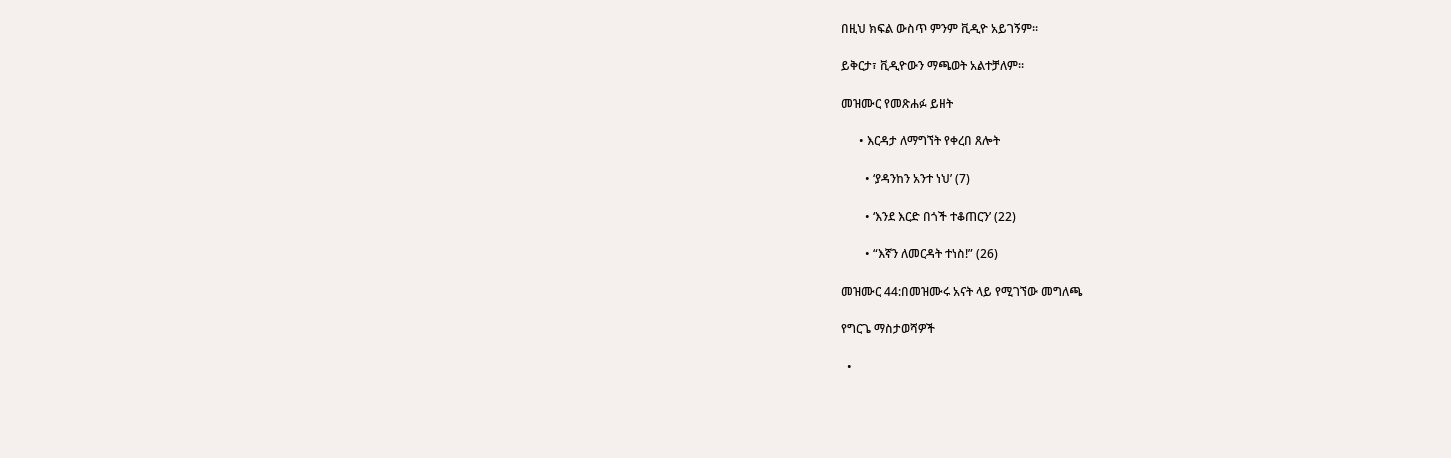በዚህ ክፍል ውስጥ ምንም ቪዲዮ አይገኝም።

ይቅርታ፣ ቪዲዮውን ማጫወት አልተቻለም።

መዝሙር የመጽሐፉ ይዘት

      • እርዳታ ለማግኘት የቀረበ ጸሎት

        • ‘ያዳንከን አንተ ነህ’ (7)

        • ‘እንደ እርድ በጎች ተቆጠርን’ (22)

        • “እኛን ለመርዳት ተነስ!” (26)

መዝሙር 44:በመዝሙሩ አናት ላይ የሚገኘው መግለጫ

የግርጌ ማስታወሻዎች

  •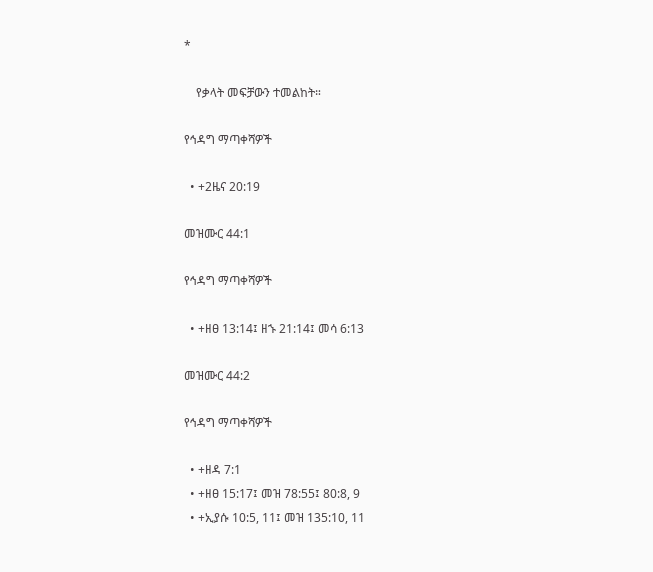*

    የቃላት መፍቻውን ተመልከት።

የኅዳግ ማጣቀሻዎች

  • +2ዜና 20:19

መዝሙር 44:1

የኅዳግ ማጣቀሻዎች

  • +ዘፀ 13:14፤ ዘኁ 21:14፤ መሳ 6:13

መዝሙር 44:2

የኅዳግ ማጣቀሻዎች

  • +ዘዳ 7:1
  • +ዘፀ 15:17፤ መዝ 78:55፤ 80:8, 9
  • +ኢያሱ 10:5, 11፤ መዝ 135:10, 11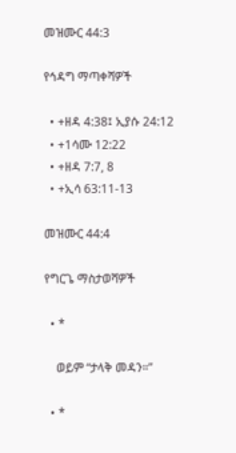መዝሙር 44:3

የኅዳግ ማጣቀሻዎች

  • +ዘዳ 4:38፤ ኢያሱ 24:12
  • +1ሳሙ 12:22
  • +ዘዳ 7:7, 8
  • +ኢሳ 63:11-13

መዝሙር 44:4

የግርጌ ማስታወሻዎች

  • *

    ወይም “ታላቅ መዳን።”

  • *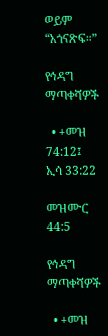ወይም “አጎናጽፍ።”

የኅዳግ ማጣቀሻዎች

  • +መዝ 74:12፤ ኢሳ 33:22

መዝሙር 44:5

የኅዳግ ማጣቀሻዎች

  • +መዝ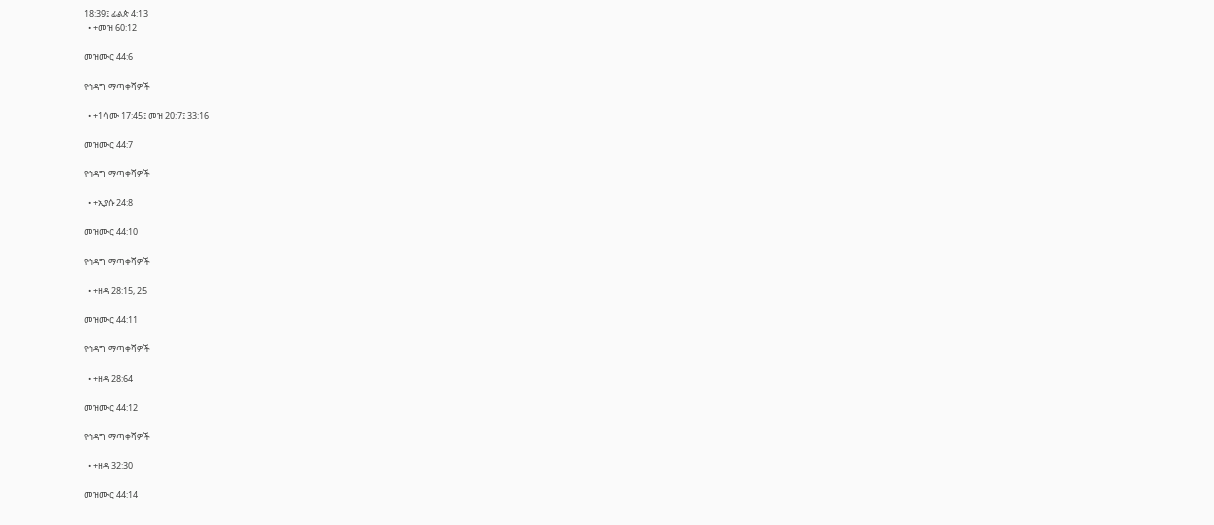18:39፤ ፊልጵ 4:13
  • +መዝ 60:12

መዝሙር 44:6

የኅዳግ ማጣቀሻዎች

  • +1ሳሙ 17:45፤ መዝ 20:7፤ 33:16

መዝሙር 44:7

የኅዳግ ማጣቀሻዎች

  • +ኢያሱ 24:8

መዝሙር 44:10

የኅዳግ ማጣቀሻዎች

  • +ዘዳ 28:15, 25

መዝሙር 44:11

የኅዳግ ማጣቀሻዎች

  • +ዘዳ 28:64

መዝሙር 44:12

የኅዳግ ማጣቀሻዎች

  • +ዘዳ 32:30

መዝሙር 44:14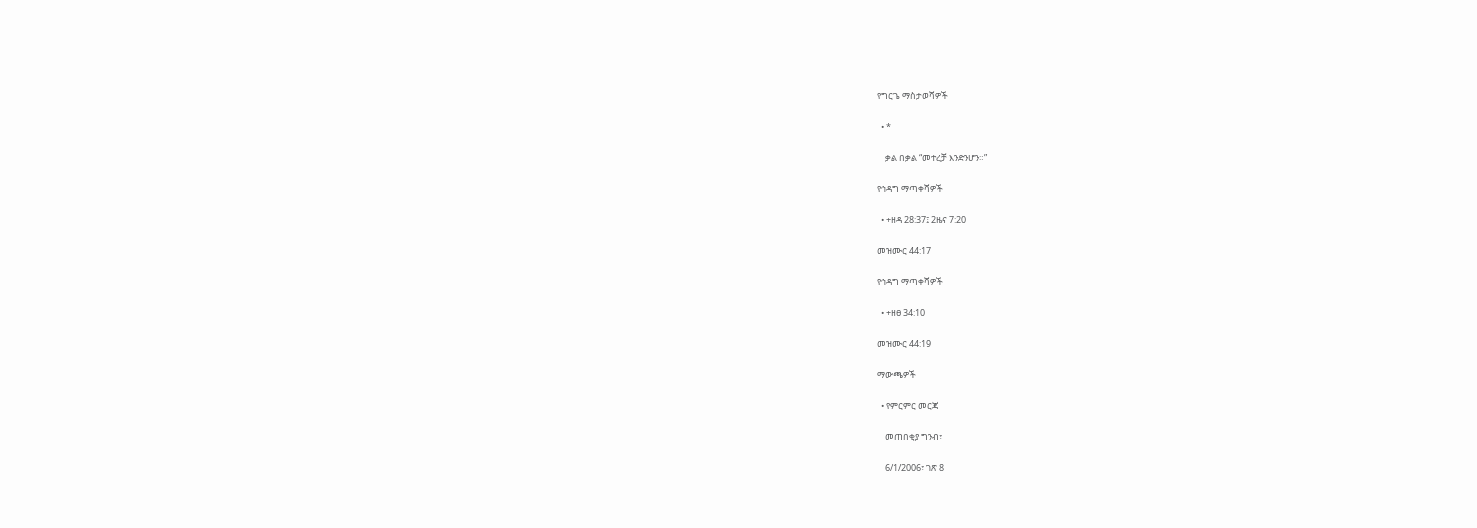የግርጌ ማስታወሻዎች

  • *

    ቃል በቃል “መተረቻ እንድንሆን።”

የኅዳግ ማጣቀሻዎች

  • +ዘዳ 28:37፤ 2ዜና 7:20

መዝሙር 44:17

የኅዳግ ማጣቀሻዎች

  • +ዘፀ 34:10

መዝሙር 44:19

ማውጫዎች

  • የምርምር መርጃ

    መጠበቂያ ግንብ፣

    6/1/2006፣ ገጽ 8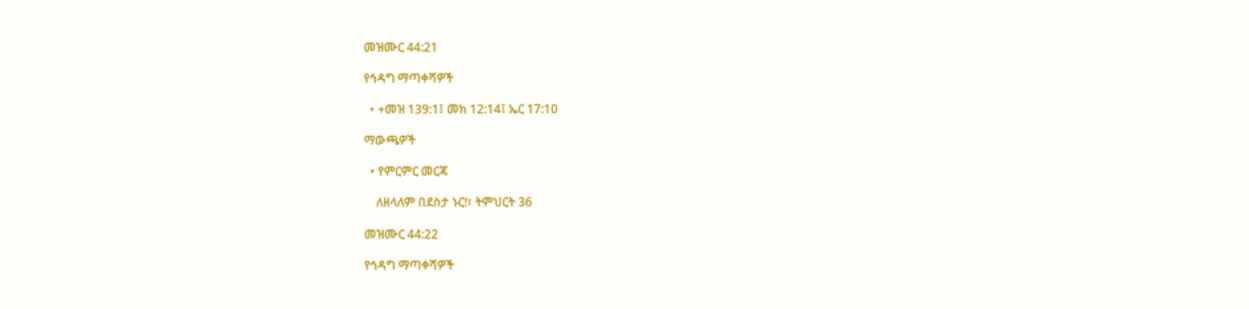መዝሙር 44:21

የኅዳግ ማጣቀሻዎች

  • +መዝ 139:1፤ መክ 12:14፤ ኤር 17:10

ማውጫዎች

  • የምርምር መርጃ

    ለዘላለም በደስታ ኑር!፣ ትምህርት 36

መዝሙር 44:22

የኅዳግ ማጣቀሻዎች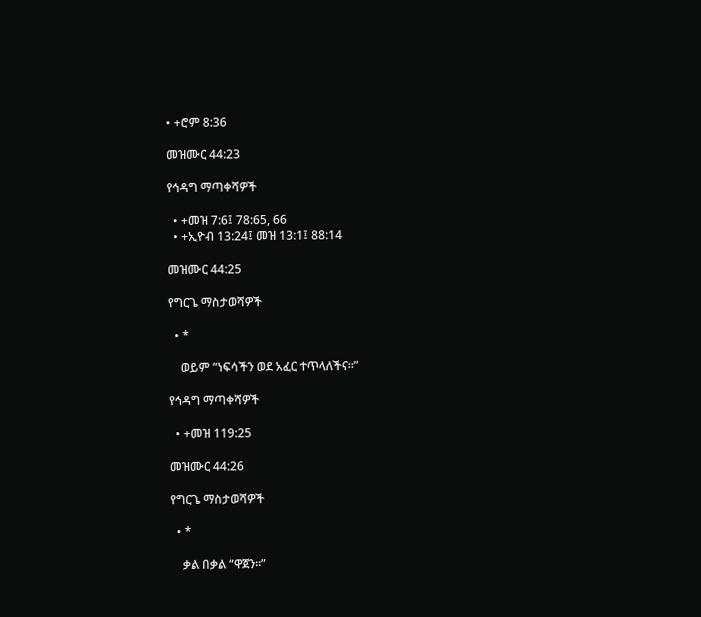• +ሮም 8:36

መዝሙር 44:23

የኅዳግ ማጣቀሻዎች

  • +መዝ 7:6፤ 78:65, 66
  • +ኢዮብ 13:24፤ መዝ 13:1፤ 88:14

መዝሙር 44:25

የግርጌ ማስታወሻዎች

  • *

    ወይም “ነፍሳችን ወደ አፈር ተጥላለችና።”

የኅዳግ ማጣቀሻዎች

  • +መዝ 119:25

መዝሙር 44:26

የግርጌ ማስታወሻዎች

  • *

    ቃል በቃል “ዋጀን።”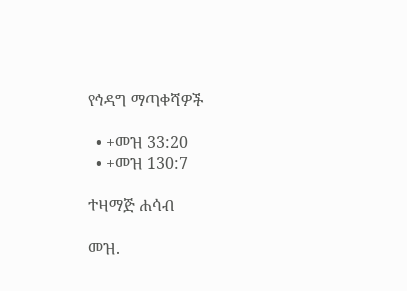የኅዳግ ማጣቀሻዎች

  • +መዝ 33:20
  • +መዝ 130:7

ተዛማጅ ሐሳብ

መዝ.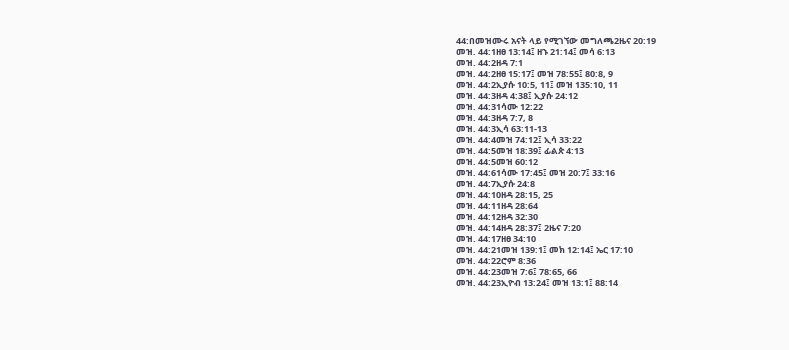44:በመዝሙሩ አናት ላይ የሚገኘው መግለጫ2ዜና 20:19
መዝ. 44:1ዘፀ 13:14፤ ዘኁ 21:14፤ መሳ 6:13
መዝ. 44:2ዘዳ 7:1
መዝ. 44:2ዘፀ 15:17፤ መዝ 78:55፤ 80:8, 9
መዝ. 44:2ኢያሱ 10:5, 11፤ መዝ 135:10, 11
መዝ. 44:3ዘዳ 4:38፤ ኢያሱ 24:12
መዝ. 44:31ሳሙ 12:22
መዝ. 44:3ዘዳ 7:7, 8
መዝ. 44:3ኢሳ 63:11-13
መዝ. 44:4መዝ 74:12፤ ኢሳ 33:22
መዝ. 44:5መዝ 18:39፤ ፊልጵ 4:13
መዝ. 44:5መዝ 60:12
መዝ. 44:61ሳሙ 17:45፤ መዝ 20:7፤ 33:16
መዝ. 44:7ኢያሱ 24:8
መዝ. 44:10ዘዳ 28:15, 25
መዝ. 44:11ዘዳ 28:64
መዝ. 44:12ዘዳ 32:30
መዝ. 44:14ዘዳ 28:37፤ 2ዜና 7:20
መዝ. 44:17ዘፀ 34:10
መዝ. 44:21መዝ 139:1፤ መክ 12:14፤ ኤር 17:10
መዝ. 44:22ሮም 8:36
መዝ. 44:23መዝ 7:6፤ 78:65, 66
መዝ. 44:23ኢዮብ 13:24፤ መዝ 13:1፤ 88:14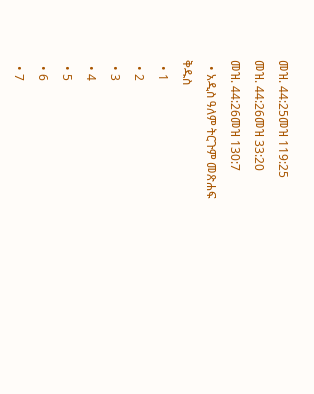መዝ. 44:25መዝ 119:25
መዝ. 44:26መዝ 33:20
መዝ. 44:26መዝ 130:7
  • አዲስ ዓለም ትርጉም መጽሐፍ ቅዱስ
  • 1
  • 2
  • 3
  • 4
  • 5
  • 6
  • 7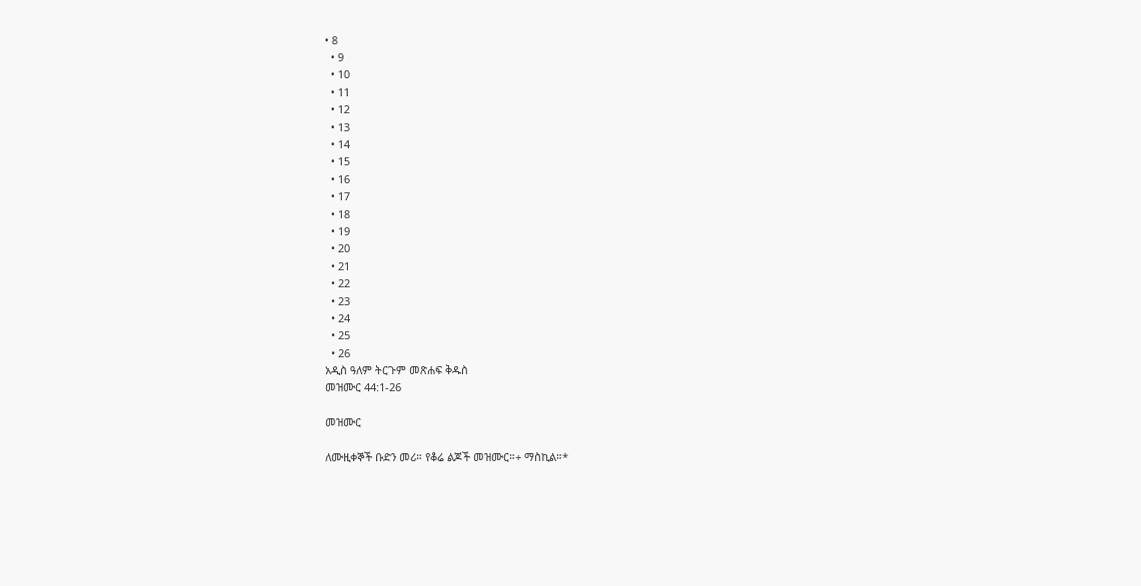• 8
  • 9
  • 10
  • 11
  • 12
  • 13
  • 14
  • 15
  • 16
  • 17
  • 18
  • 19
  • 20
  • 21
  • 22
  • 23
  • 24
  • 25
  • 26
አዲስ ዓለም ትርጉም መጽሐፍ ቅዱስ
መዝሙር 44:1-26

መዝሙር

ለሙዚቀኞች ቡድን መሪ። የቆሬ ልጆች መዝሙር።+ ማስኪል።*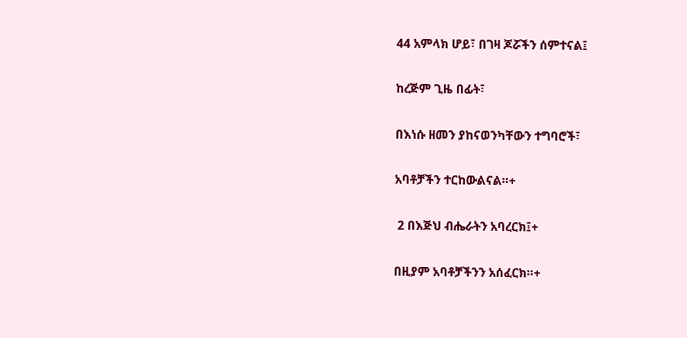44 አምላክ ሆይ፣ በገዛ ጆሯችን ሰምተናል፤

ከረጅም ጊዜ በፊት፣

በእነሱ ዘመን ያከናወንካቸውን ተግባሮች፣

አባቶቻችን ተርከውልናል።+

 2 በእጅህ ብሔራትን አባረርክ፤+

በዚያም አባቶቻችንን አሰፈርክ።+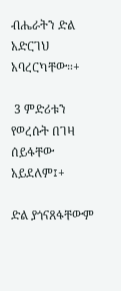ብሔራትን ድል አድርገህ አባረርካቸው።+

 3 ምድሪቱን የወረሱት በገዛ ሰይፋቸው አይደለም፤+

ድል ያጎናጸፋቸውም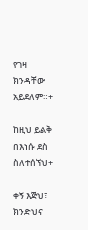የገዛ ክንዳቸው አይደለም።+

ከዚህ ይልቅ በእነሱ ደስ ስለተሰኘህ+

ቀኝ እጅህ፣ ክንድህና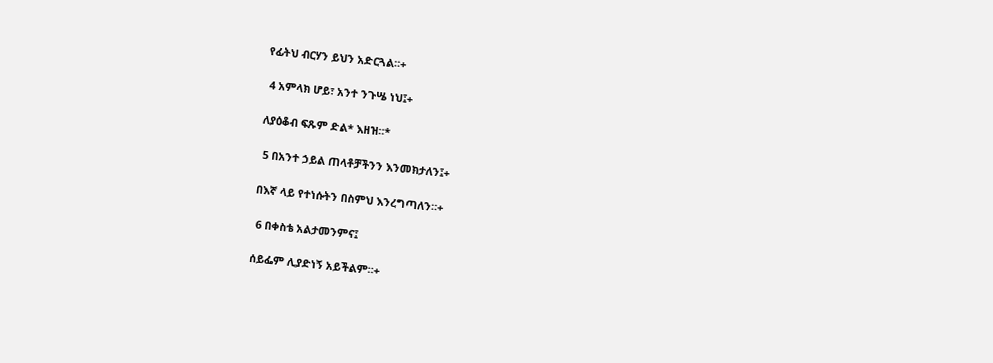የፊትህ ብርሃን ይህን አድርጓል።+

 4 አምላክ ሆይ፣ አንተ ንጉሤ ነህ፤+

ለያዕቆብ ፍጹም ድል* እዘዝ።*

 5 በአንተ ኃይል ጠላቶቻችንን እንመክታለን፤+

በእኛ ላይ የተነሱትን በስምህ እንረግጣለን።+

 6 በቀስቴ አልታመንምና፤

ሰይፌም ሊያድነኝ አይችልም።+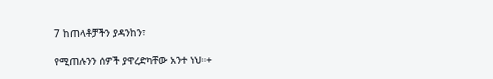7 ከጠላቶቻችን ያዳንከን፣

የሚጠሉንን ሰዎች ያዋረድካቸው አንተ ነህ።+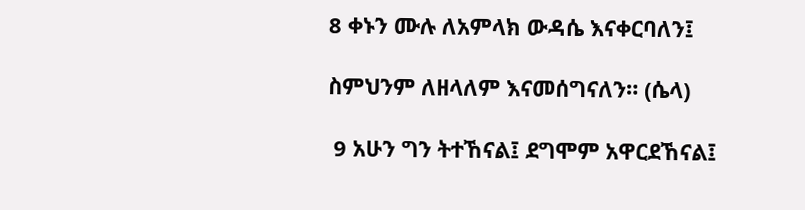8 ቀኑን ሙሉ ለአምላክ ውዳሴ እናቀርባለን፤

ስምህንም ለዘላለም እናመሰግናለን። (ሴላ)

 9 አሁን ግን ትተኸናል፤ ደግሞም አዋርደኸናል፤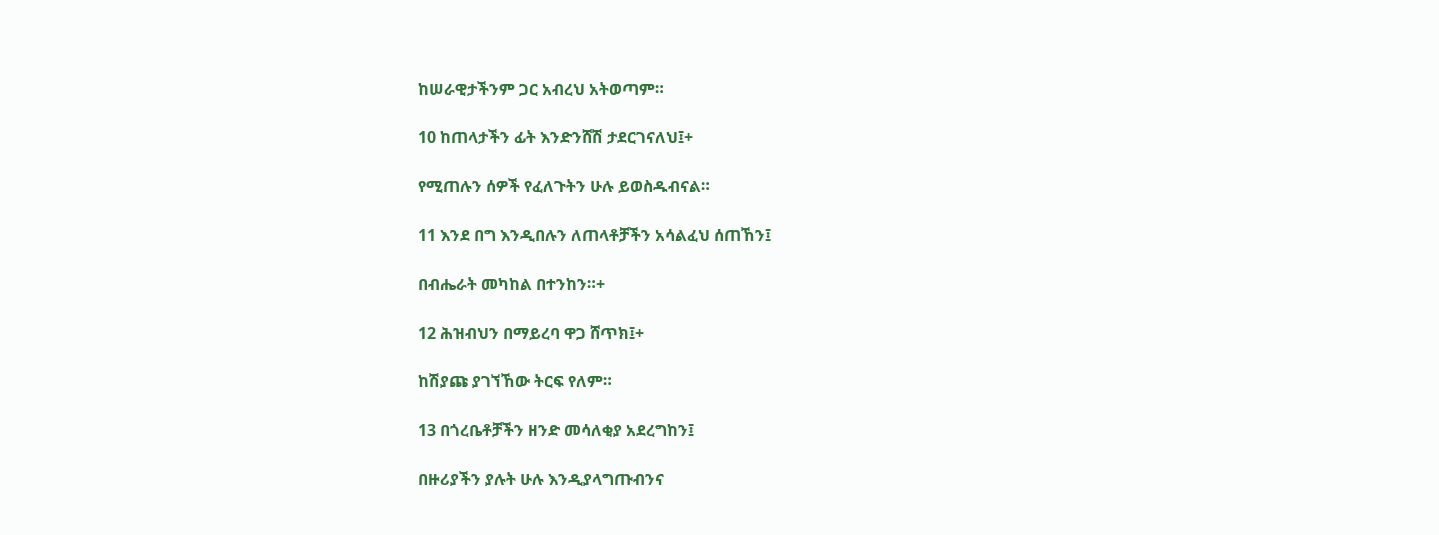ከሠራዊታችንም ጋር አብረህ አትወጣም።

10 ከጠላታችን ፊት እንድንሸሽ ታደርገናለህ፤+

የሚጠሉን ሰዎች የፈለጉትን ሁሉ ይወስዱብናል።

11 እንደ በግ እንዲበሉን ለጠላቶቻችን አሳልፈህ ሰጠኸን፤

በብሔራት መካከል በተንከን።+

12 ሕዝብህን በማይረባ ዋጋ ሸጥክ፤+

ከሽያጩ ያገኘኸው ትርፍ የለም።

13 በጎረቤቶቻችን ዘንድ መሳለቂያ አደረግከን፤

በዙሪያችን ያሉት ሁሉ እንዲያላግጡብንና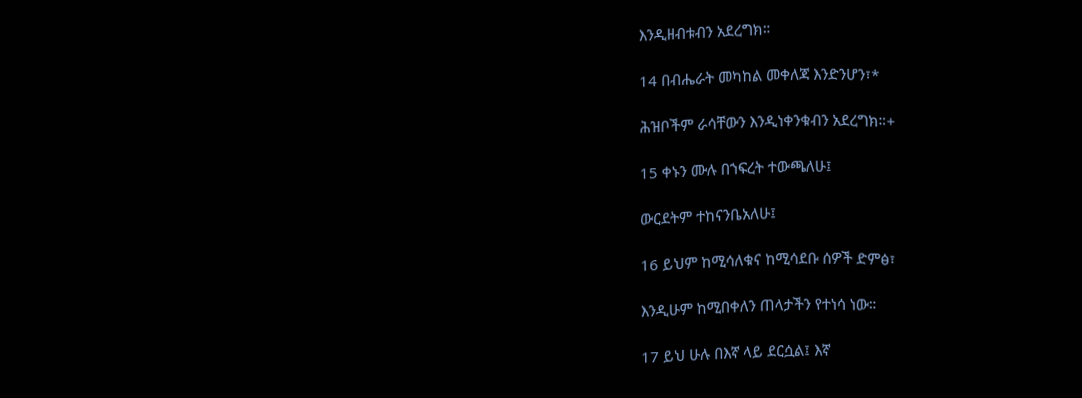እንዲዘብቱብን አደረግክ።

14 በብሔራት መካከል መቀለጃ እንድንሆን፣*

ሕዝቦችም ራሳቸውን እንዲነቀንቁብን አደረግክ።+

15 ቀኑን ሙሉ በኀፍረት ተውጫለሁ፤

ውርደትም ተከናንቤአለሁ፤

16 ይህም ከሚሳለቁና ከሚሳደቡ ሰዎች ድምፅ፣

እንዲሁም ከሚበቀለን ጠላታችን የተነሳ ነው።

17 ይህ ሁሉ በእኛ ላይ ደርሷል፤ እኛ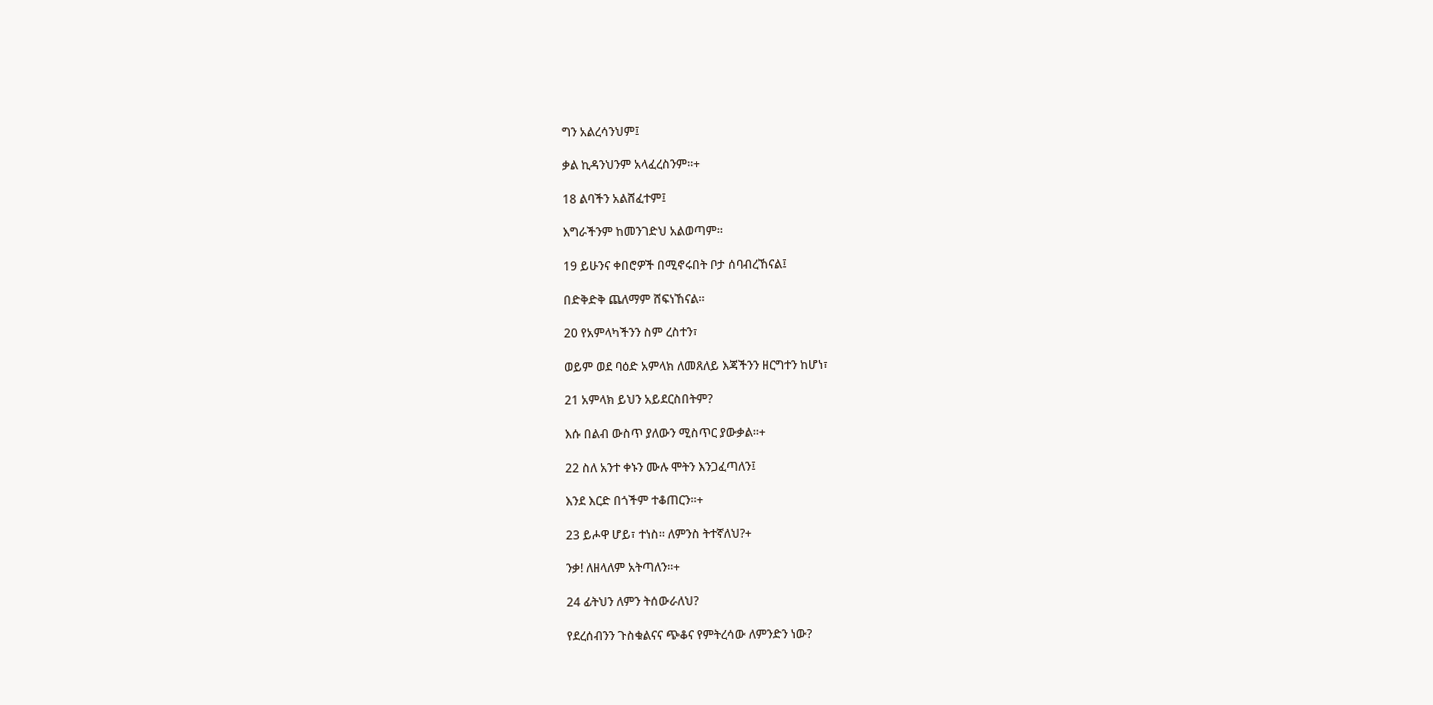ግን አልረሳንህም፤

ቃል ኪዳንህንም አላፈረስንም።+

18 ልባችን አልሸፈተም፤

እግራችንም ከመንገድህ አልወጣም።

19 ይሁንና ቀበሮዎች በሚኖሩበት ቦታ ሰባብረኸናል፤

በድቅድቅ ጨለማም ሸፍነኸናል።

20 የአምላካችንን ስም ረስተን፣

ወይም ወደ ባዕድ አምላክ ለመጸለይ እጃችንን ዘርግተን ከሆነ፣

21 አምላክ ይህን አይደርስበትም?

እሱ በልብ ውስጥ ያለውን ሚስጥር ያውቃል።+

22 ስለ አንተ ቀኑን ሙሉ ሞትን እንጋፈጣለን፤

እንደ እርድ በጎችም ተቆጠርን።+

23 ይሖዋ ሆይ፣ ተነስ። ለምንስ ትተኛለህ?+

ንቃ! ለዘላለም አትጣለን።+

24 ፊትህን ለምን ትሰውራለህ?

የደረሰብንን ጉስቁልናና ጭቆና የምትረሳው ለምንድን ነው?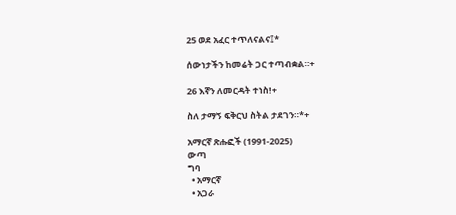25 ወደ አፈር ተጥለናልና፤*

ሰውነታችን ከመሬት ጋር ተጣብቋል።+

26 እኛን ለመርዳት ተነስ!+

ስለ ታማኝ ፍቅርህ ስትል ታደገን።*+

አማርኛ ጽሑፎች (1991-2025)
ውጣ
ግባ
  • አማርኛ
  • አጋራ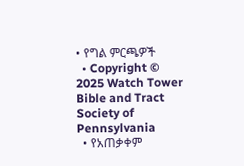• የግል ምርጫዎች
  • Copyright © 2025 Watch Tower Bible and Tract Society of Pennsylvania
  • የአጠቃቀም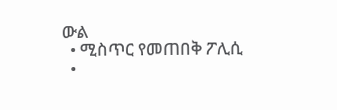ውል
  • ሚስጥር የመጠበቅ ፖሊሲ
  •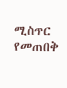ሚስጥር የመጠበቅ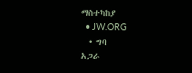ማስተካከያ
  • JW.ORG
  • ግባ
አጋራ